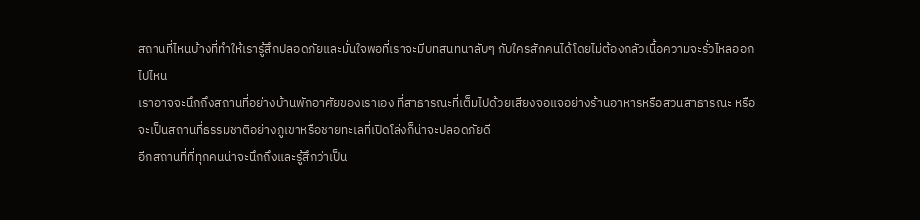สถานที่ไหนบ้างที่ทำให้เรารู้สึกปลอดภัยและมั่นใจพอที่เราจะมีบทสนทนาลับๆ กับใครสักคนได้โดยไม่ต้องกลัวเนื้อความจะรั่วไหลออกไปไหน
เราอาจจะนึกถึงสถานที่อย่างบ้านพักอาศัยของเราเอง ที่สาธารณะที่เต็มไปด้วยเสียงจอแจอย่างร้านอาหารหรือสวนสาธารณะ หรือจะเป็นสถานที่ธรรมชาติอย่างภูเขาหรือชายทะเลที่เปิดโล่งก็น่าจะปลอดภัยดี
อีกสถานที่ที่ทุกคนน่าจะนึกถึงและรู้สึกว่าเป็น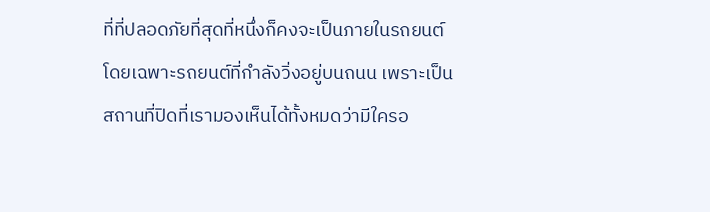ที่ที่ปลอดภัยที่สุดที่หนึ่งก็คงจะเป็นภายในรถยนต์โดยเฉพาะรถยนต์ที่กำลังวิ่งอยู่บนถนน เพราะเป็นสถานที่ปิดที่เรามองเห็นได้ทั้งหมดว่ามีใครอ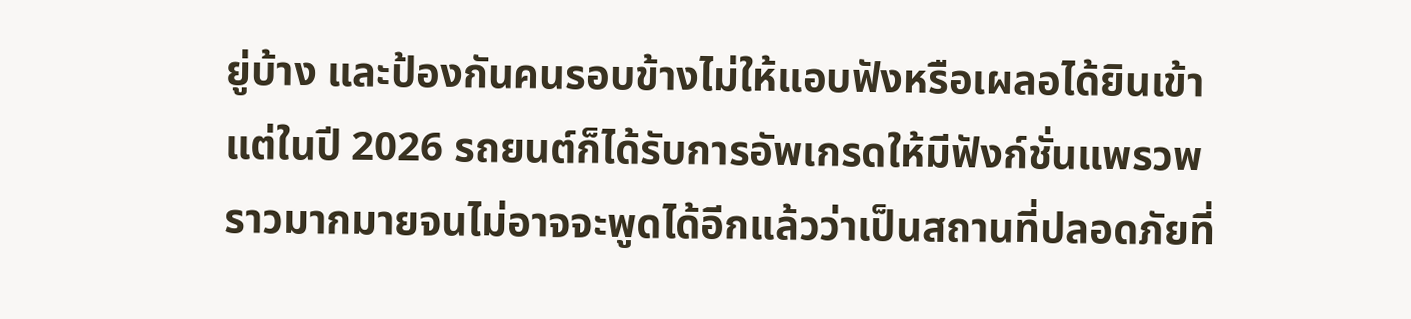ยู่บ้าง และป้องกันคนรอบข้างไม่ให้แอบฟังหรือเผลอได้ยินเข้า
แต่ในปี 2026 รถยนต์ก็ได้รับการอัพเกรดให้มีฟังก์ชั่นแพรวพราวมากมายจนไม่อาจจะพูดได้อีกแล้วว่าเป็นสถานที่ปลอดภัยที่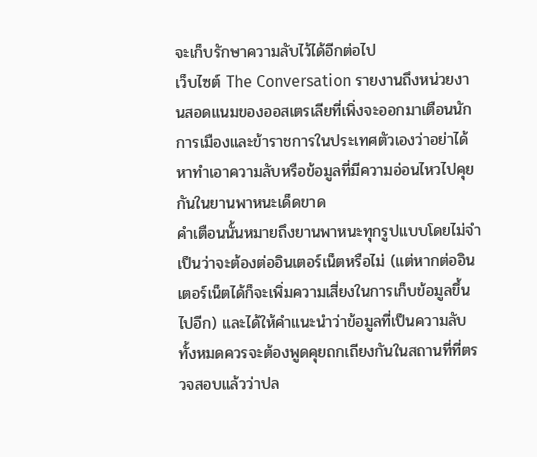จะเก็บรักษาความลับไว้ได้อีกต่อไป
เว็บไซต์ The Conversation รายงานถึงหน่วยงานสอดแนมของออสเตรเลียที่เพิ่งจะออกมาเตือนนักการเมืองและข้าราชการในประเทศตัวเองว่าอย่าได้หาทำเอาความลับหรือข้อมูลที่มีความอ่อนไหวไปคุยกันในยานพาหนะเด็ดขาด
คำเตือนนั้นหมายถึงยานพาหนะทุกรูปแบบโดยไม่จำเป็นว่าจะต้องต่ออินเตอร์เน็ตหรือไม่ (แต่หากต่ออินเตอร์เน็ตได้ก็จะเพิ่มความเสี่ยงในการเก็บข้อมูลขึ้นไปอีก) และได้ให้คำแนะนำว่าข้อมูลที่เป็นความลับทั้งหมดควรจะต้องพูดคุยถกเถียงกันในสถานที่ที่ตรวจสอบแล้วว่าปล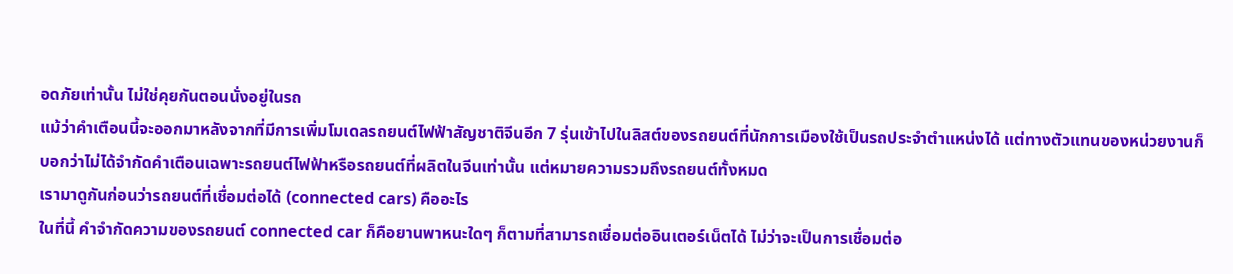อดภัยเท่านั้น ไม่ใช่คุยกันตอนนั่งอยู่ในรถ
แม้ว่าคำเตือนนี้จะออกมาหลังจากที่มีการเพิ่มโมเดลรถยนต์ไฟฟ้าสัญชาติจีนอีก 7 รุ่นเข้าไปในลิสต์ของรถยนต์ที่นักการเมืองใช้เป็นรถประจำตำแหน่งได้ แต่ทางตัวแทนของหน่วยงานก็บอกว่าไม่ได้จำกัดคำเตือนเฉพาะรถยนต์ไฟฟ้าหรือรถยนต์ที่ผลิตในจีนเท่านั้น แต่หมายความรวมถึงรถยนต์ทั้งหมด
เรามาดูกันก่อนว่ารถยนต์ที่เชื่อมต่อได้ (connected cars) คืออะไร
ในที่นี้ คำจำกัดความของรถยนต์ connected car ก็คือยานพาหนะใดๆ ก็ตามที่สามารถเชื่อมต่ออินเตอร์เน็ตได้ ไม่ว่าจะเป็นการเชื่อมต่อ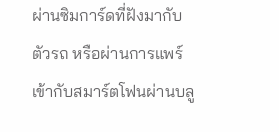ผ่านซิมการ์ดที่ฝังมากับตัวรถ หรือผ่านการแพร์เข้ากับสมาร์ตโฟนผ่านบลู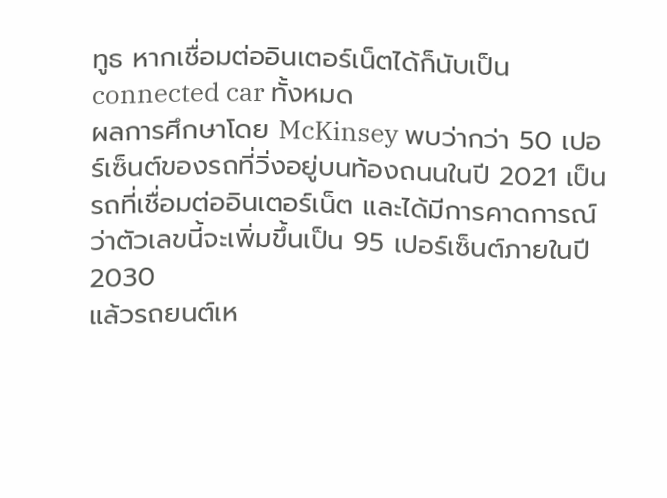ทูธ หากเชื่อมต่ออินเตอร์เน็ตได้ก็นับเป็น connected car ทั้งหมด
ผลการศึกษาโดย McKinsey พบว่ากว่า 50 เปอร์เซ็นต์ของรถที่วิ่งอยู่บนท้องถนนในปี 2021 เป็นรถที่เชื่อมต่ออินเตอร์เน็ต และได้มีการคาดการณ์ว่าตัวเลขนี้จะเพิ่มขึ้นเป็น 95 เปอร์เซ็นต์ภายในปี 2030
แล้วรถยนต์เห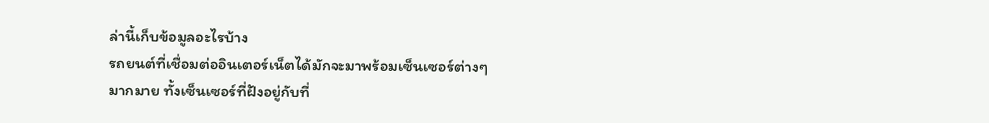ล่านี้เก็บข้อมูลอะไรบ้าง
รถยนต์ที่เชื่อมต่ออินเตอร์เน็ตได้มักจะมาพร้อมเซ็นเซอร์ต่างๆ มากมาย ทั้งเซ็นเซอร์ที่ฝังอยู่กับที่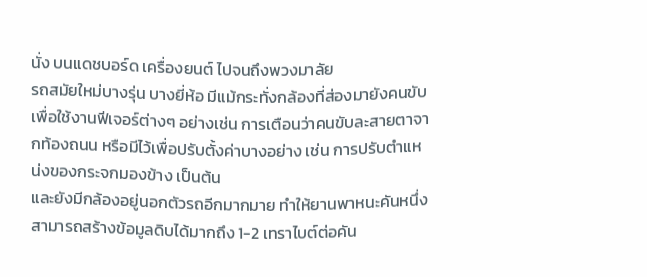นั่ง บนแดชบอร์ด เครื่องยนต์ ไปจนถึงพวงมาลัย
รถสมัยใหม่บางรุ่น บางยี่ห้อ มีแม้กระทั่งกล้องที่ส่องมายังคนขับเพื่อใช้งานฟีเจอร์ต่างๆ อย่างเช่น การเตือนว่าคนขับละสายตาจากท้องถนน หรือมีไว้เพื่อปรับตั้งค่าบางอย่าง เช่น การปรับตำแหน่งของกระจกมองข้าง เป็นต้น
และยังมีกล้องอยู่นอกตัวรถอีกมากมาย ทำให้ยานพาหนะคันหนึ่งสามารถสร้างข้อมูลดิบได้มากถึง 1-2 เทราไบต์ต่อคัน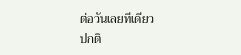ต่อวันเลยทีเดียว
ปกติ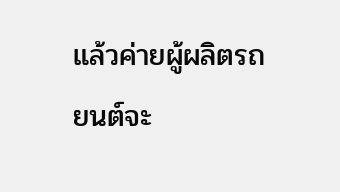แล้วค่ายผู้ผลิตรถยนต์จะ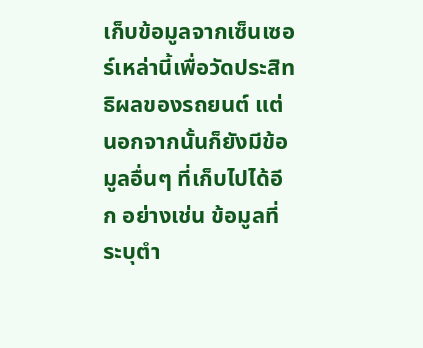เก็บข้อมูลจากเซ็นเซอร์เหล่านี้เพื่อวัดประสิทธิผลของรถยนต์ แต่นอกจากนั้นก็ยังมีข้อมูลอื่นๆ ที่เก็บไปได้อีก อย่างเช่น ข้อมูลที่ระบุตำ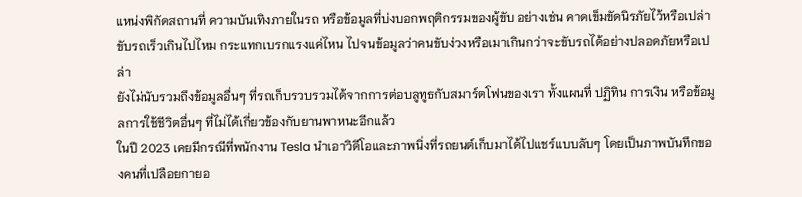แหน่งพิกัดสถานที่ ความบันเทิงภายในรถ หรือข้อมูลที่บ่งบอกพฤติกรรมของผู้ขับ อย่างเช่น คาดเข็มขัดนิรภัยไว้หรือเปล่า ขับรถเร็วเกินไปไหม กระแทกเบรกแรงแค่ไหน ไปจนข้อมูลว่าคนขับง่วงหรือเมาเกินกว่าจะขับรถได้อย่างปลอดภัยหรือเปล่า
ยังไม่นับรวมถึงข้อมูลอื่นๆ ที่รถเก็บรวบรวมได้จากการต่อบลูทูธกับสมาร์ตโฟนของเรา ทั้งแผนที่ ปฏิทิน การเงิน หรือข้อมูลการใช้ชีวิตอื่นๆ ที่ไม่ได้เกี่ยวข้องกับยานพาหนะอีกแล้ว
ในปี 2023 เคยมีกรณีที่พนักงาน Tesla นำเอาวิดีโอและภาพนิ่งที่รถยนต์เก็บมาได้ไปแชร์แบบลับๆ โดยเป็นภาพบันทึกของคนที่เปลือยกายอ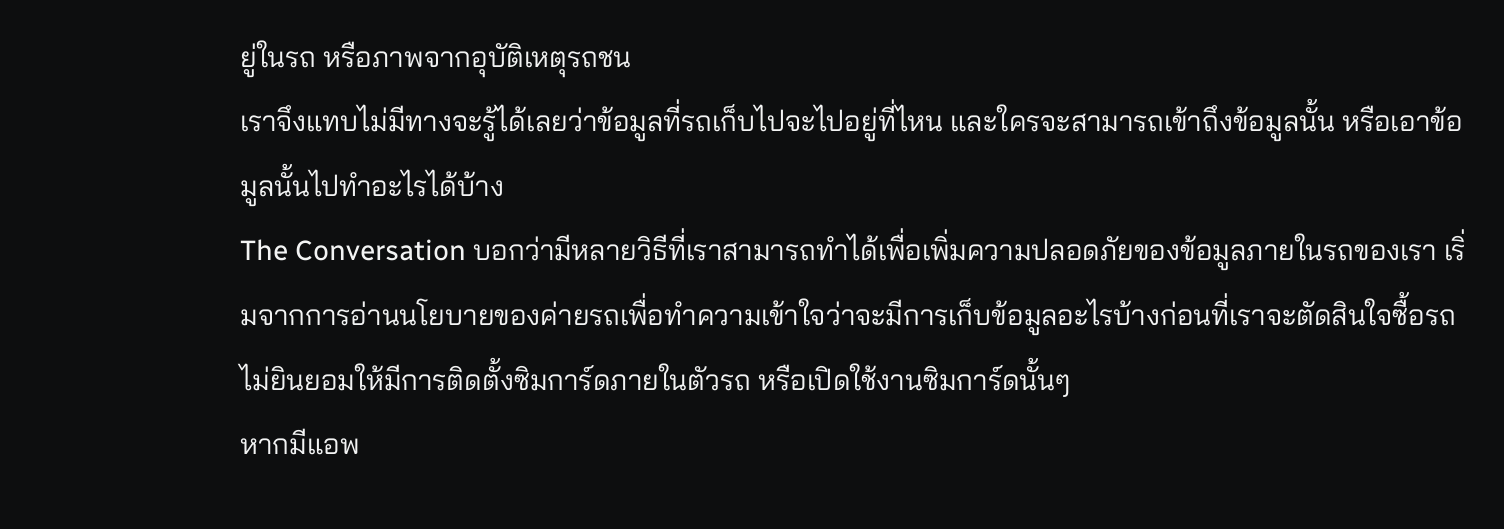ยู่ในรถ หรือภาพจากอุบัติเหตุรถชน
เราจึงแทบไม่มีทางจะรู้ได้เลยว่าข้อมูลที่รถเก็บไปจะไปอยู่ที่ไหน และใครจะสามารถเข้าถึงข้อมูลนั้น หรือเอาข้อมูลนั้นไปทำอะไรได้บ้าง
The Conversation บอกว่ามีหลายวิธีที่เราสามารถทำได้เพื่อเพิ่มความปลอดภัยของข้อมูลภายในรถของเรา เริ่มจากการอ่านนโยบายของค่ายรถเพื่อทำความเข้าใจว่าจะมีการเก็บข้อมูลอะไรบ้างก่อนที่เราจะตัดสินใจซื้อรถ
ไม่ยินยอมให้มีการติดตั้งซิมการ์ดภายในตัวรถ หรือเปิดใช้งานซิมการ์ดนั้นๆ
หากมีแอพ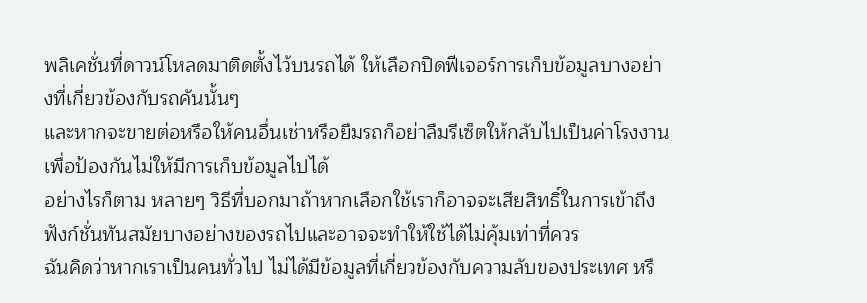พลิเคชั่นที่ดาวน์โหลดมาติดตั้งไว้บนรถได้ ให้เลือกปิดฟีเจอร์การเก็บข้อมูลบางอย่างที่เกี่ยวข้องกับรถคันนั้นๆ
และหากจะขายต่อหรือให้คนอื่นเช่าหรือยืมรถก็อย่าลืมรีเซ็ตให้กลับไปเป็นค่าโรงงานเพื่อป้องกันไม่ให้มีการเก็บข้อมูลไปได้
อย่างไรก็ตาม หลายๆ วิธีที่บอกมาถ้าหากเลือกใช้เราก็อาจจะเสียสิทธิ์ในการเข้าถึงฟังก์ชั่นทันสมัยบางอย่างของรถไปและอาจจะทำให้ใช้ได้ไม่คุ้มเท่าที่ควร
ฉันคิดว่าหากเราเป็นคนทั่วไป ไม่ได้มีข้อมูลที่เกี่ยวข้องกับความลับของประเทศ หรื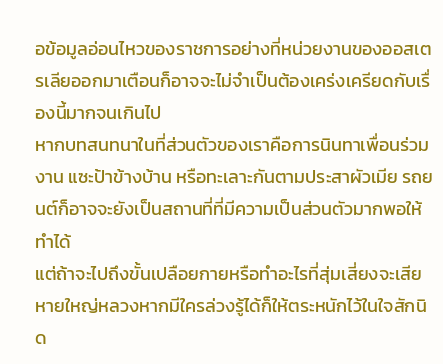อข้อมูลอ่อนไหวของราชการอย่างที่หน่วยงานของออสเตรเลียออกมาเตือนก็อาจจะไม่จำเป็นต้องเคร่งเครียดกับเรื่องนี้มากจนเกินไป
หากบทสนทนาในที่ส่วนตัวของเราคือการนินทาเพื่อนร่วมงาน แซะป้าข้างบ้าน หรือทะเลาะกันตามประสาผัวเมีย รถยนต์ก็อาจจะยังเป็นสถานที่ที่มีความเป็นส่วนตัวมากพอให้ทำได้
แต่ถ้าจะไปถึงขั้นเปลือยกายหรือทำอะไรที่สุ่มเสี่ยงจะเสียหายใหญ่หลวงหากมีใครล่วงรู้ได้ก็ให้ตระหนักไว้ในใจสักนิด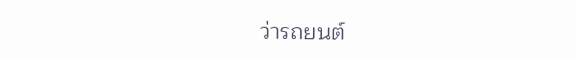ว่ารถยนต์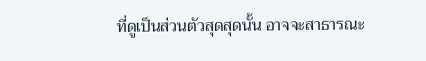ที่ดูเป็นส่วนตัวสุดสุดนั้น อาจจะสาธารณะ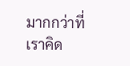มากกว่าที่เราคิด